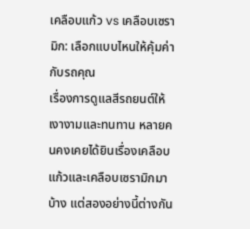เคลือบแก้ว vs เคลือบเซรามิก: เลือกแบบไหนให้คุ้มค่ากับรถคุณ
เรื่องการดูแลสีรถยนต์ให้เงางามและทนทาน หลายคนคงเคยได้ยินเรื่องเคลือบแก้วและเคลือบเซรามิกมาบ้าง แต่สองอย่างนี้ต่างกัน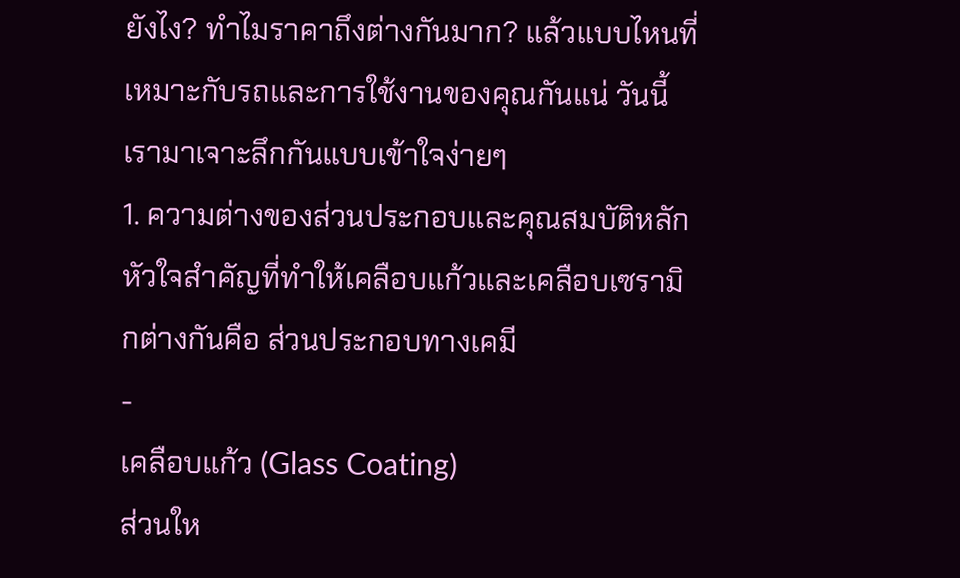ยังไง? ทำไมราคาถึงต่างกันมาก? แล้วแบบไหนที่เหมาะกับรถและการใช้งานของคุณกันแน่ วันนี้เรามาเจาะลึกกันแบบเข้าใจง่ายๆ
1. ความต่างของส่วนประกอบและคุณสมบัติหลัก
หัวใจสำคัญที่ทำให้เคลือบแก้วและเคลือบเซรามิกต่างกันคือ ส่วนประกอบทางเคมี
-
เคลือบแก้ว (Glass Coating)
ส่วนให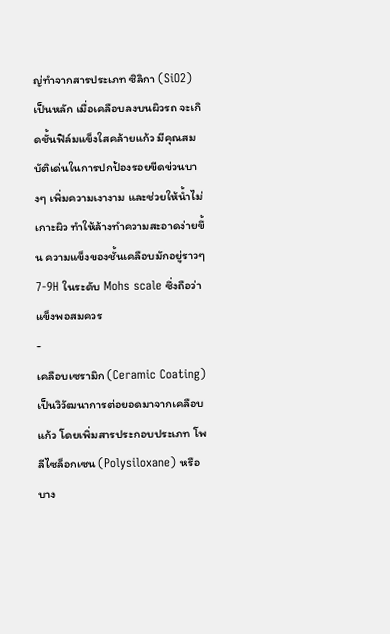ญ่ทำจากสารประเภท ซิลิกา (SiO2) เป็นหลัก เมื่อเคลือบลงบนผิวรถ จะเกิดชั้นฟิล์มแข็งใสคล้ายแก้ว มีคุณสมบัติเด่นในการปกป้องรอยขีดข่วนบางๆ เพิ่มความเงางาม และช่วยให้น้ำไม่เกาะผิว ทำให้ล้างทำความสะอาดง่ายขึ้น ความแข็งของชั้นเคลือบมักอยู่ราวๆ 7-9H ในระดับ Mohs scale ซึ่งถือว่าแข็งพอสมควร
-
เคลือบเซรามิก (Ceramic Coating)
เป็นวิวัฒนาการต่อยอดมาจากเคลือบแก้ว โดยเพิ่มสารประกอบประเภท โพลีไซล็อกเซน (Polysiloxane) หรือบาง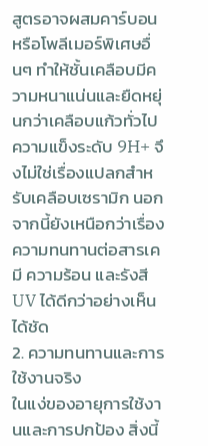สูตรอาจผสมคาร์บอนหรือโพลีเมอร์พิเศษอื่นๆ ทำให้ชั้นเคลือบมีความหนาแน่นและยืดหยุ่นกว่าเคลือบแก้วทั่วไป ความแข็งระดับ 9H+ จึงไม่ใช่เรื่องแปลกสำหรับเคลือบเซรามิก นอกจากนี้ยังเหนือกว่าเรื่องความทนทานต่อสารเคมี ความร้อน และรังสี UV ได้ดีกว่าอย่างเห็นได้ชัด
2. ความทนทานและการใช้งานจริง
ในแง่ของอายุการใช้งานและการปกป้อง สิ่งนี้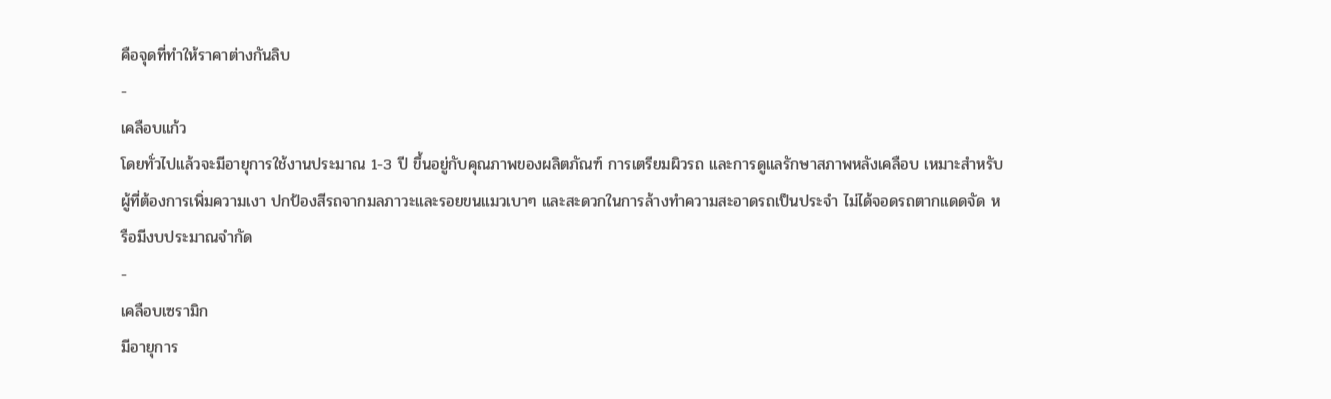คือจุดที่ทำให้ราคาต่างกันลิบ
-
เคลือบแก้ว
โดยทั่วไปแล้วจะมีอายุการใช้งานประมาณ 1-3 ปี ขึ้นอยู่กับคุณภาพของผลิตภัณฑ์ การเตรียมผิวรถ และการดูแลรักษาสภาพหลังเคลือบ เหมาะสำหรับผู้ที่ต้องการเพิ่มความเงา ปกป้องสีรถจากมลภาวะและรอยขนแมวเบาๆ และสะดวกในการล้างทำความสะอาดรถเป็นประจำ ไม่ได้จอดรถตากแดดจัด หรือมีงบประมาณจำกัด
-
เคลือบเซรามิก
มีอายุการ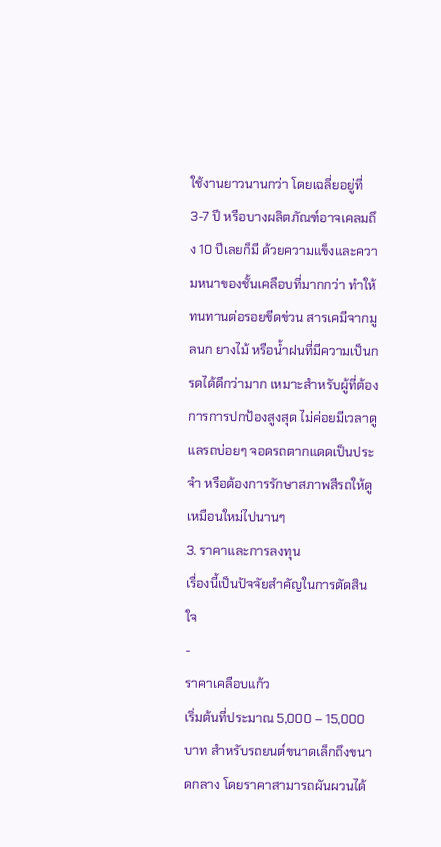ใช้งานยาวนานกว่า โดยเฉลี่ยอยู่ที่ 3-7 ปี หรือบางผลิตภัณฑ์อาจเคลมถึง 10 ปีเลยก็มี ด้วยความแข็งและความหนาของชั้นเคลือบที่มากกว่า ทำให้ทนทานต่อรอยขีดข่วน สารเคมีจากมูลนก ยางไม้ หรือน้ำฝนที่มีความเป็นกรดได้ดีกว่ามาก เหมาะสำหรับผู้ที่ต้องการการปกป้องสูงสุด ไม่ค่อยมีเวลาดูแลรถบ่อยๆ จอดรถตากแดดเป็นประจำ หรือต้องการรักษาสภาพสีรถให้ดูเหมือนใหม่ไปนานๆ
3. ราคาและการลงทุน
เรื่องนี้เป็นปัจจัยสำคัญในการตัดสินใจ
-
ราคาเคลือบแก้ว
เริ่มต้นที่ประมาณ 5,000 – 15,000 บาท สำหรับรถยนต์ขนาดเล็กถึงขนาดกลาง โดยราคาสามารถผันผวนได้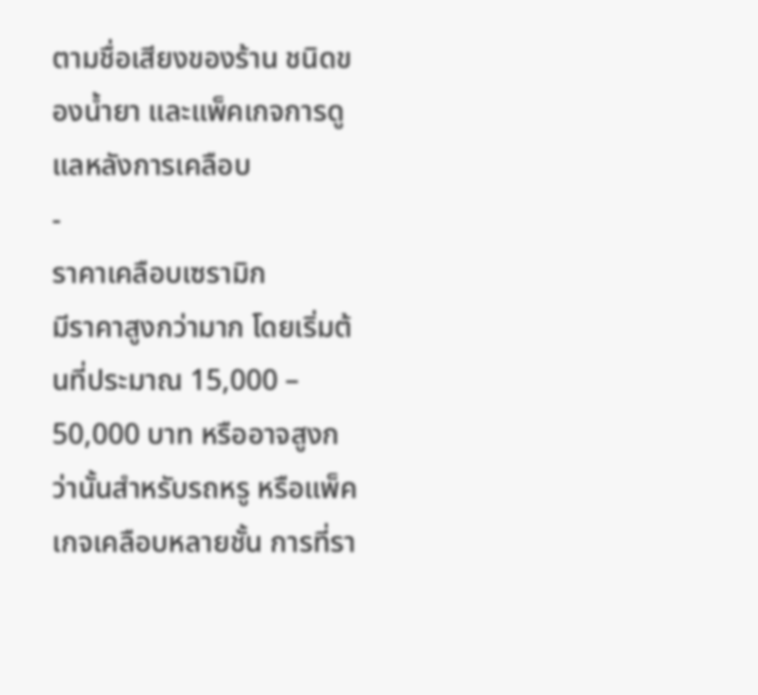ตามชื่อเสียงของร้าน ชนิดของน้ำยา และแพ็คเกจการดูแลหลังการเคลือบ
-
ราคาเคลือบเซรามิก
มีราคาสูงกว่ามาก โดยเริ่มต้นที่ประมาณ 15,000 – 50,000 บาท หรืออาจสูงกว่านั้นสำหรับรถหรู หรือแพ็คเกจเคลือบหลายชั้น การที่รา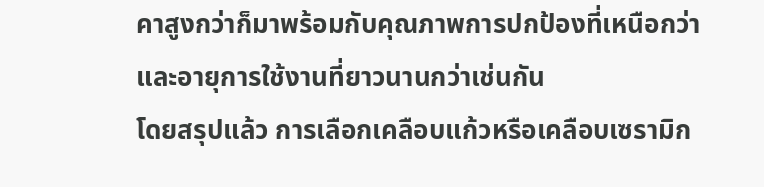คาสูงกว่าก็มาพร้อมกับคุณภาพการปกป้องที่เหนือกว่าและอายุการใช้งานที่ยาวนานกว่าเช่นกัน
โดยสรุปแล้ว การเลือกเคลือบแก้วหรือเคลือบเซรามิก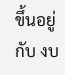ขึ้นอยู่กับ งบ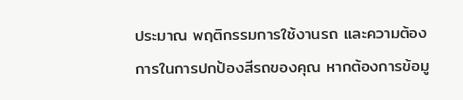ประมาณ พฤติกรรมการใช้งานรถ และความต้องการในการปกป้องสีรถของคุณ หากต้องการข้อมู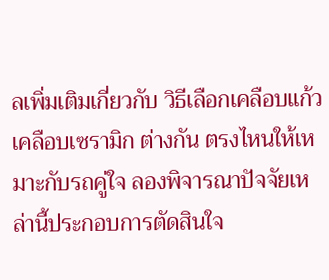ลเพิ่มเติมเกี่ยวกับ วิธีเลือกเคลือบแก้ว เคลือบเซรามิก ต่างกัน ตรงไหนให้เหมาะกับรถคู่ใจ ลองพิจารณาปัจจัยเหล่านี้ประกอบการตัดสินใจ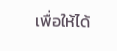เพื่อให้ได้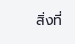สิ่งที่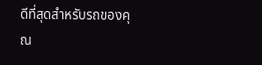ดีที่สุดสำหรับรถของคุณ